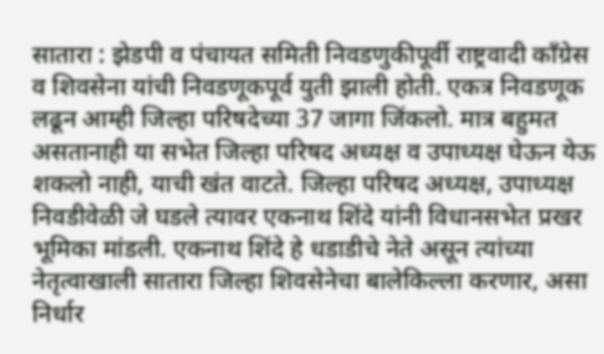सातारा : झेडपी व पंचायत समिती निवडणुकीपूर्वी राष्ट्रवादी काँग्रेस व शिवसेना यांची निवडणूकपूर्व युती झाली होती. एकत्र निवडणूक लढून आम्ही जिल्हा परिषदेच्या 37 जागा जिंकलो. मात्र बहुमत असतानाही या सभेत जिल्हा परिषद अध्यक्ष व उपाध्यक्ष घेऊन येऊ शकलो नाही, याची खंत वाटते. जिल्हा परिषद अध्यक्ष, उपाध्यक्ष निवडीवेळी जे घडले त्यावर एकनाथ शिंदे यांनी विधानसभेत प्रखर भूमिका मांडली. एकनाथ शिंदे हे धडाडीचे नेते असून त्यांच्या नेतृत्वाखाली सातारा जिल्हा शिवसेनेचा बालेकिल्ला करणार, असा निर्धार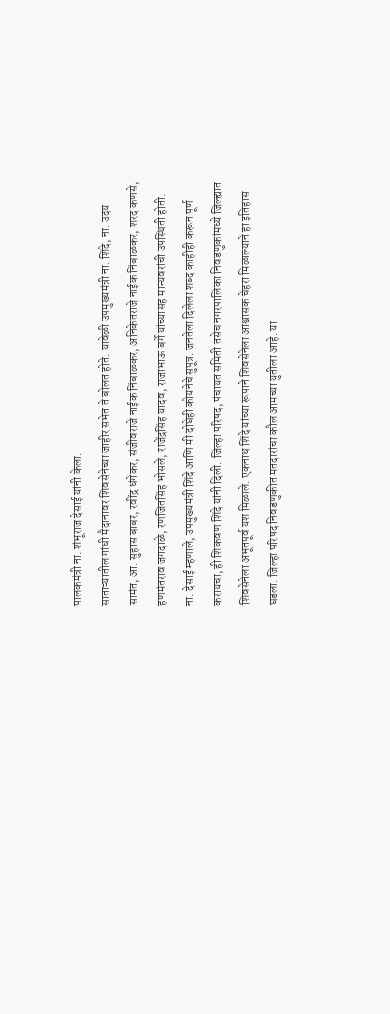पालकमंत्री ना. शंभूराज देसाई यांनी केला.
साताऱ्यातील गांधी मैदानावर शिवसेनेच्या जाहीर सभेत ते बोलत होते. यावेळी उपमुख्यमंत्री ना. शिंदे, ना. उदय सामंत, आ. सुहास बाबर, रवींद्र धंगेकर, संजीवराजे नाईक निंबाळकर, अनिकेतराजे नाईक निंबाळकर, शरद कणसे, हणमंतराव जगदाळे, रणजितसिंह भोसले, राजेंद्रसिंह यादव, राजाभाऊ बर्गे यांच्यासह मान्यवरांची उपस्थिती होती.
ना. देसाई म्हणाले, उपमुख्यमंत्री शिंदे आणि मी दोघेही कोयनेचे सुपूत्र. जनतेला दिलेला शब्द काहीही करून पूर्ण करायचा, ही शिकवण शिंदे यांनी दिली. जिल्हा परिषद, पंचायत समिती तसेच नगरपालिका निवडणुकांमध्ये जिल्ह्यात शिवसेनेला अभूतपूर्व यश मिळाले. एकनाथ शिंदे यांच्या रूपाने शिवसेनेला आश्वासक चेहरा मिळाल्याने हा इतिहास घडला. जिल्हा परिषद निवडणुकीत मतदारांचा कौल आमच्या युतीला आहे. या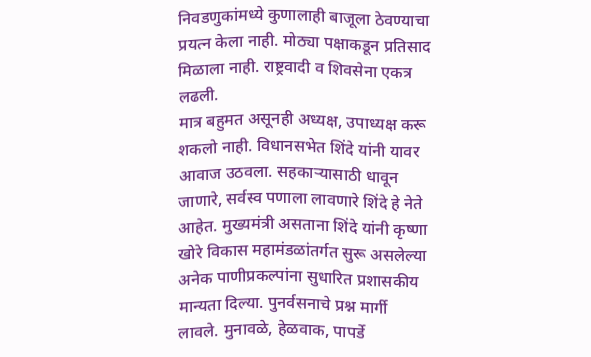निवडणुकांमध्ये कुणालाही बाजूला ठेवण्याचा प्रयत्न केला नाही. मोठ्या पक्षाकडून प्रतिसाद मिळाला नाही. राष्ट्रवादी व शिवसेना एकत्र लढली.
मात्र बहुमत असूनही अध्यक्ष, उपाध्यक्ष करू शकलो नाही. विधानसभेत शिंदे यांनी यावर आवाज उठवला. सहकाऱ्यासाठी धावून जाणारे, सर्वस्व पणाला लावणारे शिंदे हे नेते आहेत. मुख्यमंत्री असताना शिंदे यांनी कृष्णा खोरे विकास महामंडळांतर्गत सुरू असलेल्या अनेक पाणीप्रकल्पांना सुधारित प्रशासकीय मान्यता दिल्या. पुनर्वसनाचे प्रश्न मार्गी लावले. मुनावळे, हेळवाक, पापर्डे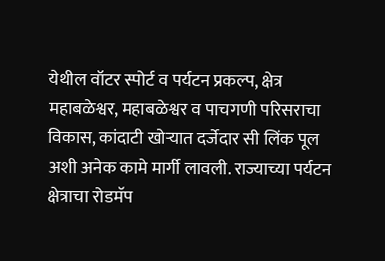येथील वॉटर स्पोर्ट व पर्यटन प्रकल्प, क्षेत्र महाबळेश्वर, महाबळेश्वर व पाचगणी परिसराचा विकास, कांदाटी खोऱ्यात दर्जेदार सी लिंक पूल अशी अनेक कामे मार्गी लावली. राज्याच्या पर्यटन क्षेत्राचा रोडमॅप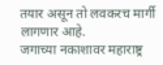तयार असून तो लवकरच मार्गी लागणार आहे.
जगाच्या नकाशावर महाराष्ट्र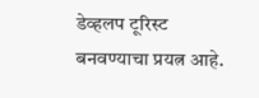डेव्हलप टूरिस्ट बनवण्याचा प्रयत्न आहे.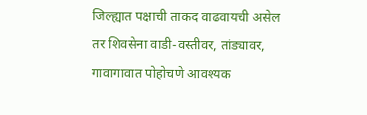जिल्ह्यात पक्षाची ताकद वाढवायची असेल तर शिवसेना वाडी-वस्तीवर, तांड्यावर, गावागावात पोहोचणे आवश्यक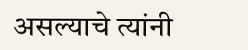असल्याचे त्यांनी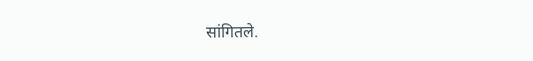सांगितले.